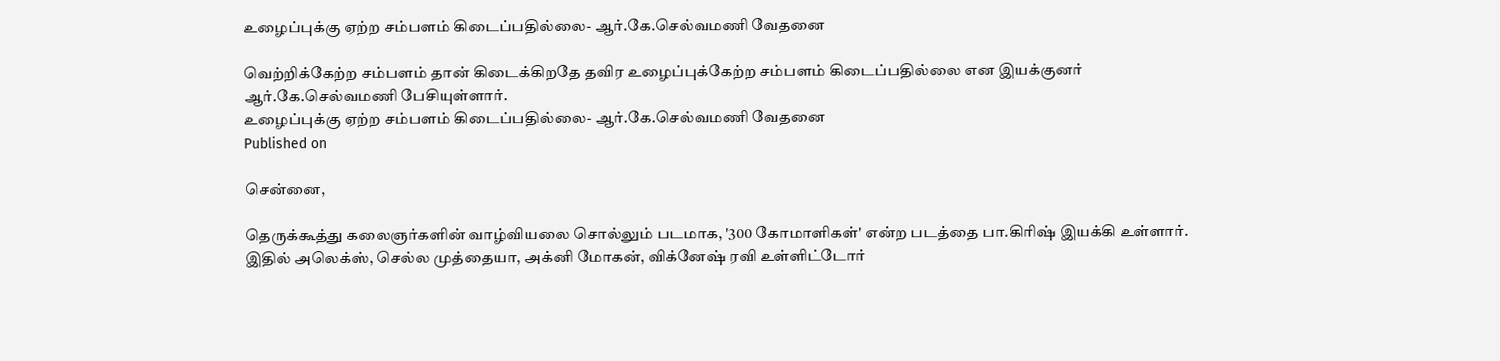உழைப்புக்கு ஏற்ற சம்பளம் கிடைப்பதில்லை- ஆர்.கே.செல்வமணி வேதனை

வெற்றிக்கேற்ற சம்பளம் தான் கிடைக்கிறதே தவிர உழைப்புக்கேற்ற சம்பளம் கிடைப்பதில்லை என இயக்குனர் ஆர்.கே.செல்வமணி பேசியுள்ளார்.
உழைப்புக்கு ஏற்ற சம்பளம் கிடைப்பதில்லை- ஆர்.கே.செல்வமணி வேதனை
Published on

சென்னை,

தெருக்கூத்து கலைஞர்களின் வாழ்வியலை சொல்லும் படமாக, '300 கோமாளிகள்' என்ற படத்தை பா.கிரிஷ் இயக்கி உள்ளார். இதில் அலெக்ஸ், செல்ல முத்தையா, அக்னி மோகன், விக்னேஷ் ரவி உள்ளிட்டோர்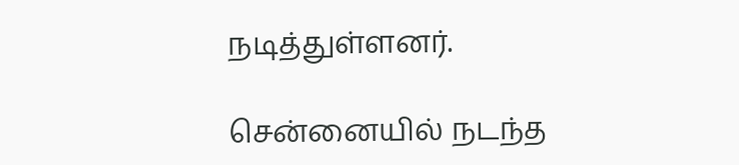நடித்துள்ளனர்.

சென்னையில் நடந்த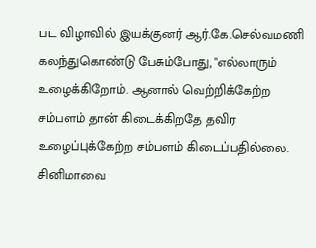பட விழாவில் இயக்குனர் ஆர்.கே.செல்வமணி கலந்துகொண்டு பேசும்போது, "எல்லாரும் உழைக்கிறோம். ஆனால் வெற்றிக்கேற்ற சம்பளம் தான் கிடைக்கிறதே தவிர உழைப்புக்கேற்ற சம்பளம் கிடைப்பதில்லை. சினிமாவை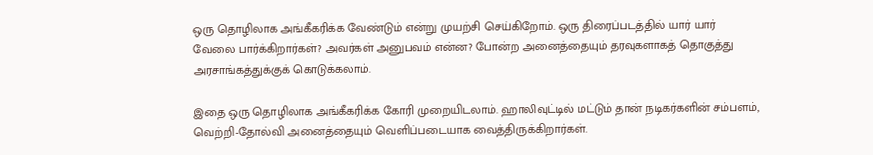ஒரு தொழிலாக அங்கீகரிக்க வேண்டும் என்று முயற்சி செய்கிறோம். ஒரு திரைப்படத்தில் யார் யார் வேலை பார்க்கிறார்கள்? அவர்கள் அனுபவம் என்ன? போன்ற அனைத்தையும் தரவுகளாகத் தொகுத்து அரசாங்கத்துக்குக் கொடுக்கலாம்.

இதை ஒரு தொழிலாக அங்கீகரிக்க கோரி முறையிடலாம். ஹாலிவுட்டில் மட்டும் தான் நடிகர்களின் சம்பளம், வெற்றி-தோல்வி அனைத்தையும் வெளிப்படையாக வைத்திருக்கிறார்கள்.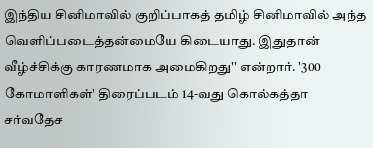இந்திய சினிமாவில் குறிப்பாகத் தமிழ் சினிமாவில் அந்த வெளிப்படைத்தன்மையே கிடையாது. இதுதான் வீழ்ச்சிக்கு காரணமாக அமைகிறது'' என்றார். '300 கோமாளிகள்' திரைப்படம் 14-வது கொல்கத்தா சர்வதேச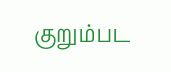குறும்பட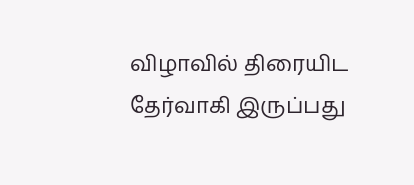விழாவில் திரையிட தேர்வாகி இருப்பது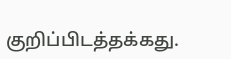குறிப்பிடத்தக்கது.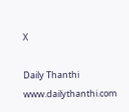X

Daily Thanthi
www.dailythanthi.com